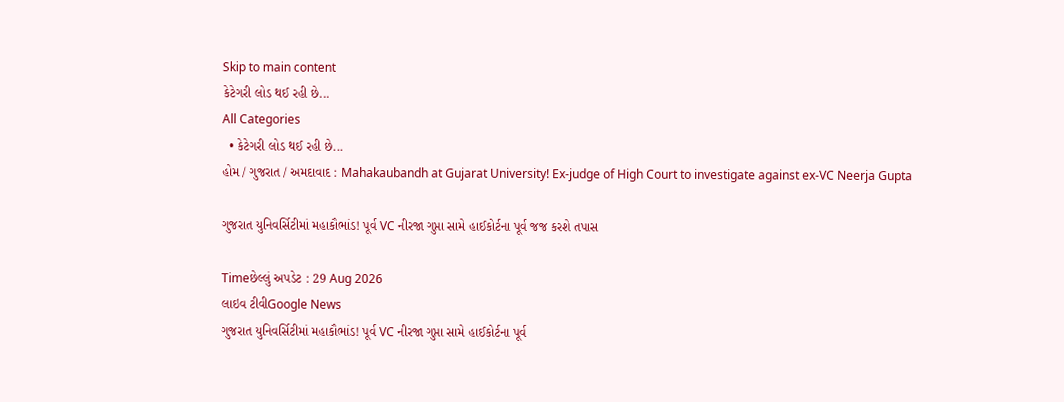Skip to main content
કેટેગરી લોડ થઈ રહી છે...
All Categories
  • કેટેગરી લોડ થઈ રહી છે...
હોમ / ગુજરાત / અમદાવાદ : Mahakaubandh at Gujarat University! Ex-judge of High Court to investigate against ex-VC Neerja Gupta

ગુજરાત યુનિવર્સિટીમાં મહાકૌભાંડ! પૂર્વ VC નીરજા ગુપ્તા સામે હાઈકોર્ટના પૂર્વ જજ કરશે તપાસ

Timeછેલ્લું અપડેટ : 29 Aug 2026
લાઇવ ટીવીGoogle News
ગુજરાત યુનિવર્સિટીમાં મહાકૌભાંડ! પૂર્વ VC નીરજા ગુપ્તા સામે હાઈકોર્ટના પૂર્વ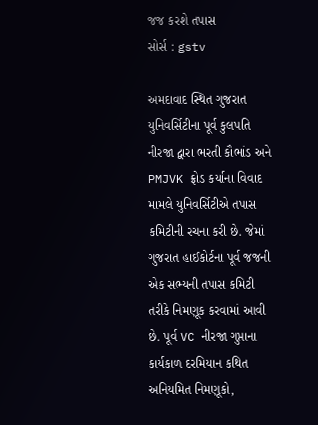જજ કરશે તપાસ
સોર્સ : gstv

અમદાવાદ સ્થિત ગુજરાત યુનિવર્સિટીના પૂર્વ કુલપતિ નીરજા દ્વારા ભરતી કૌભાંડ અને PMJVK ફ્રોડ કર્યાના વિવાદ મામલે યુનિવર્સિટીએ તપાસ કમિટીની રચના કરી છે. જેમાં ગુજરાત હાઈકોર્ટના પૂર્વ જજની એક સભ્યની તપાસ કમિટી તરીકે નિમણૂક કરવામાં આવી છે. પૂર્વ VC નીરજા ગુપ્તાના કાર્યકાળ દરમિયાન કથિત અનિયમિત નિમણૂકો,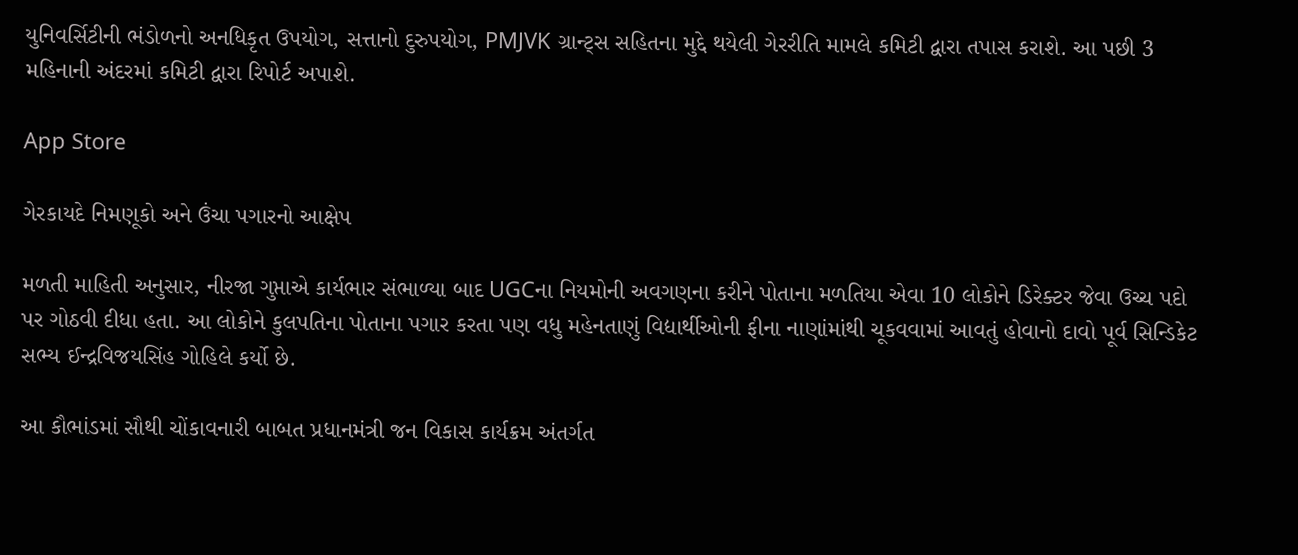યુનિવર્સિટીની ભંડોળનો અનધિકૃત ઉપયોગ, સત્તાનો દુરુપયોગ, PMJVK ગ્રાન્ટ્સ સહિતના મુદ્દે થયેલી ગેરરીતિ મામલે કમિટી દ્વારા તપાસ કરાશે. આ પછી 3 મહિનાની અંદરમાં કમિટી દ્વારા રિપોર્ટ અપાશે.

App Store

ગેરકાયદે નિમણૂકો અને ઉંચા પગારનો આક્ષેપ

મળતી માહિતી અનુસાર, નીરજા ગુપ્તાએ કાર્યભાર સંભાળ્યા બાદ UGCના નિયમોની અવગણના કરીને પોતાના મળતિયા એવા 10 લોકોને ડિરેક્ટર જેવા ઉચ્ચ પદો પર ગોઠવી દીધા હતા. આ લોકોને કુલપતિના પોતાના પગાર કરતા પણ વધુ મહેનતાણું વિદ્યાર્થીઓની ફીના નાણાંમાંથી ચૂકવવામાં આવતું હોવાનો દાવો પૂર્વ સિન્ડિકેટ સભ્ય ઈન્દ્રવિજયસિંહ ગોહિલે કર્યો છે.

આ કૌભાંડમાં સૌથી ચોંકાવનારી બાબત પ્રધાનમંત્રી જન વિકાસ કાર્યક્રમ અંતર્ગત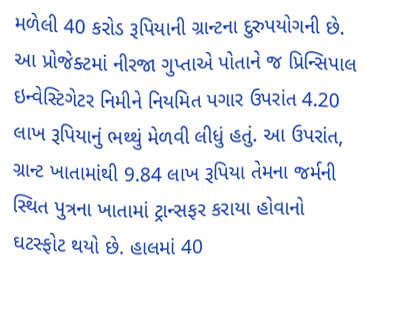મળેલી 40 કરોડ રૂપિયાની ગ્રાન્ટના દુરુપયોગની છે. આ પ્રોજેક્ટમાં નીરજા ગુપ્તાએ પોતાને જ પ્રિન્સિપાલ ઇન્વેસ્ટિગેટર નિમીને નિયમિત પગાર ઉપરાંત 4.20 લાખ રૂપિયાનું ભથ્થું મેળવી લીધું હતું. આ ઉપરાંત, ગ્રાન્ટ ખાતામાંથી 9.84 લાખ રૂપિયા તેમના જર્મની સ્થિત પુત્રના ખાતામાં ટ્રાન્સફર કરાયા હોવાનો ઘટસ્ફોટ થયો છે. હાલમાં 40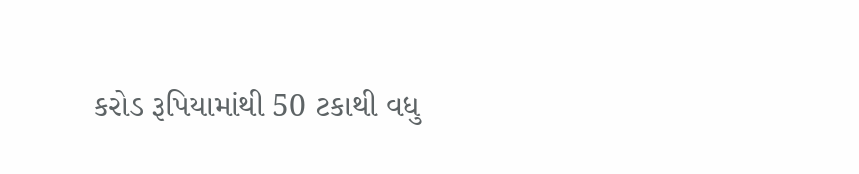કરોડ રૂપિયામાંથી 50 ટકાથી વધુ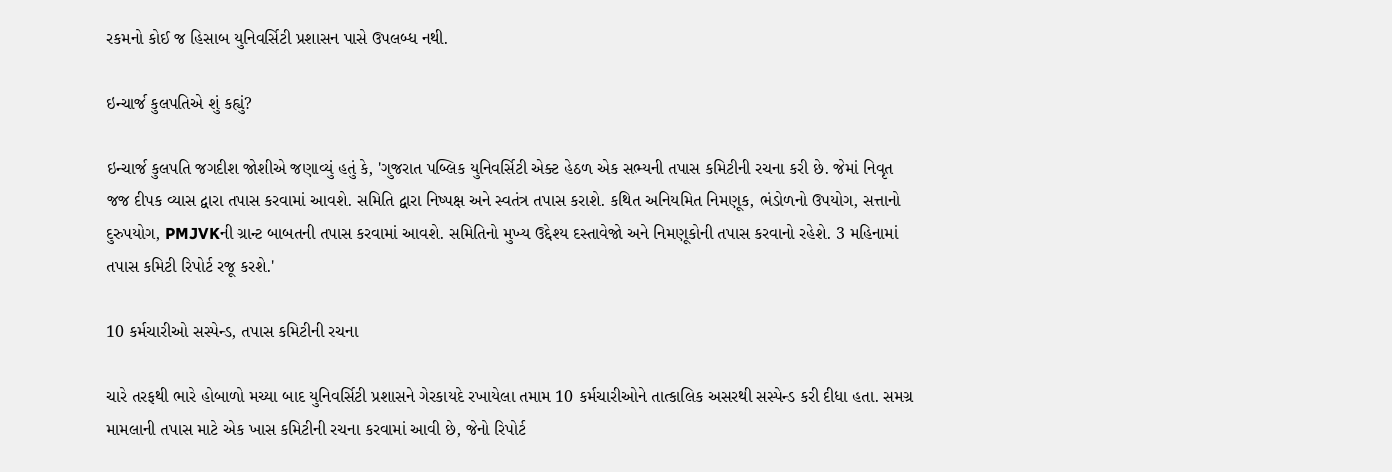રકમનો કોઈ જ હિસાબ યુનિવર્સિટી પ્રશાસન પાસે ઉપલબ્ધ નથી.

ઇન્ચાર્જ કુલપતિએ શું કહ્યું?

ઇન્ચાર્જ કુલપતિ જગદીશ જોશીએ જણાવ્યું હતું કે, 'ગુજરાત પબ્લિક યુનિવર્સિટી એક્ટ હેઠળ એક સભ્યની તપાસ કમિટીની રચના કરી છે. જેમાં નિવૃત જજ દીપક વ્યાસ દ્વારા તપાસ કરવામાં આવશે. સમિતિ દ્વારા નિષ્પક્ષ અને સ્વતંત્ર તપાસ કરાશે. કથિત અનિયમિત નિમણૂક, ભંડોળનો ઉપયોગ, સત્તાનો દુરુપયોગ, PMJVKની ગ્રાન્ટ બાબતની તપાસ કરવામાં આવશે. સમિતિનો મુખ્ય ઉદ્દેશ્ય દસ્તાવેજો અને નિમણૂકોની તપાસ કરવાનો રહેશે. 3 મહિનામાં તપાસ કમિટી રિપોર્ટ રજૂ કરશે.'

10 કર્મચારીઓ સસ્પેન્ડ, તપાસ કમિટીની રચના

ચારે તરફથી ભારે હોબાળો મચ્યા બાદ યુનિવર્સિટી પ્રશાસને ગેરકાયદે રખાયેલા તમામ 10 કર્મચારીઓને તાત્કાલિક અસરથી સસ્પેન્ડ કરી દીધા હતા. સમગ્ર મામલાની તપાસ માટે એક ખાસ કમિટીની રચના કરવામાં આવી છે, જેનો રિપોર્ટ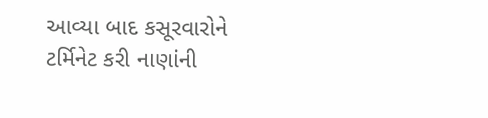આવ્યા બાદ કસૂરવારોને ટર્મિનેટ કરી નાણાંની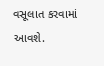વસૂલાત કરવામાં આવશે.